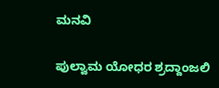ಮನವಿ

ಪುಲ್ವಾಮ ಯೋಧರ ಶ್ರದ್ದಾಂಜಲಿ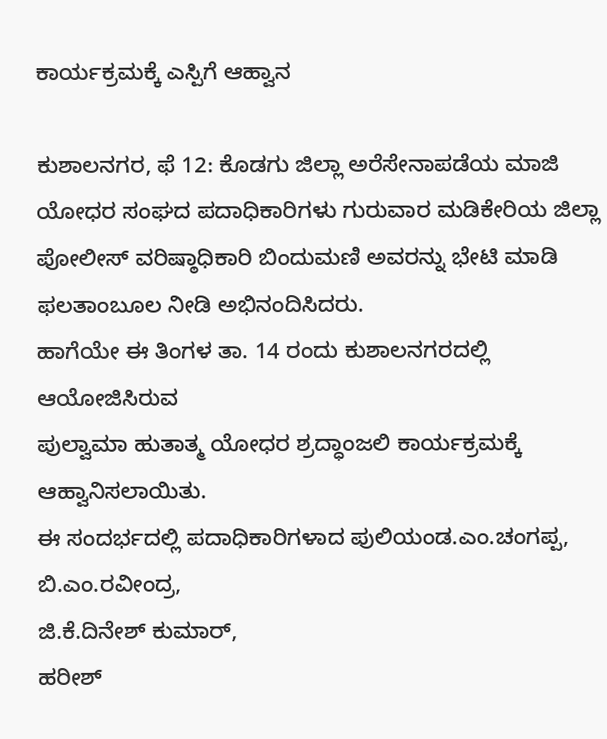ಕಾರ್ಯಕ್ರಮಕ್ಕೆ ಎಸ್ಪಿಗೆ ಆಹ್ವಾನ

ಕುಶಾಲನಗರ, ಫೆ 12: ಕೊಡಗು ಜಿಲ್ಲಾ ಅರೆಸೇನಾಪಡೆಯ ಮಾಜಿ ಯೋಧರ ಸಂಘದ ಪದಾಧಿಕಾರಿಗಳು ಗುರುವಾರ ಮಡಿಕೇರಿಯ ಜಿಲ್ಲಾ ಪೋಲೀಸ್ ವರಿಷ್ಠಾಧಿಕಾರಿ ಬಿಂದುಮಣಿ ಅವರನ್ನು ಭೇಟಿ ಮಾಡಿ ಫಲತಾಂಬೂಲ ನೀಡಿ ಅಭಿನಂದಿಸಿದರು.
ಹಾಗೆಯೇ ಈ ತಿಂಗಳ ತಾ. 14 ರಂದು ಕುಶಾಲನಗರದಲ್ಲಿ ಆಯೋಜಿಸಿರುವ
ಪುಲ್ವಾಮಾ ‌ಹುತಾತ್ಮ ಯೋಧರ ಶ್ರದ್ಧಾಂಜಲಿ ಕಾರ್ಯಕ್ರಮಕ್ಕೆ ಆಹ್ವಾನಿಸಲಾಯಿತು.
ಈ ಸಂದರ್ಭದಲ್ಲಿ ಪದಾಧಿಕಾರಿಗಳಾದ ಪುಲಿಯಂಡ.ಎಂ.ಚಂಗಪ್ಪ,
ಬಿ.ಎಂ.ರವೀಂದ್ರ,
ಜಿ.ಕೆ.ದಿನೇಶ್ ಕುಮಾರ್,
ಹರೀಶ್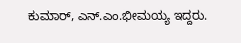ಕುಮಾರ್, ಎನ್.ಎಂ.ಭೀಮಯ್ಯ ಇದ್ದರು.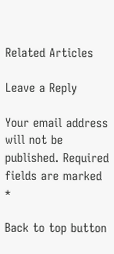Related Articles

Leave a Reply

Your email address will not be published. Required fields are marked *

Back to top button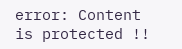error: Content is protected !!